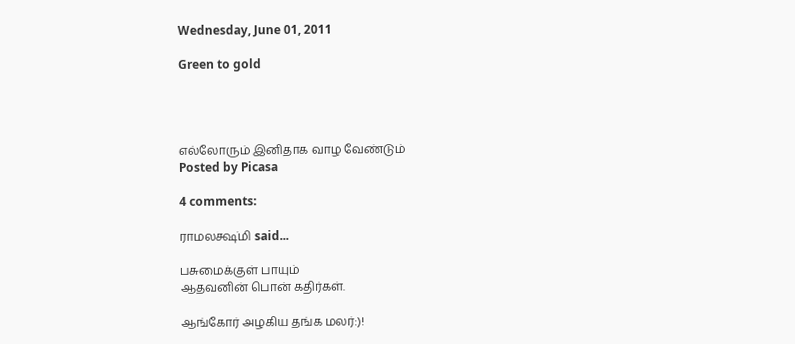Wednesday, June 01, 2011

Green to gold




எல்லோரும் இனிதாக வாழ வேண்டும்
Posted by Picasa

4 comments:

ராமலக்ஷ்மி said...

பசுமைக்குள் பாயும்
ஆதவனின் பொன் கதிர்கள்.

ஆங்கோர் அழகிய தங்க மலர்:)!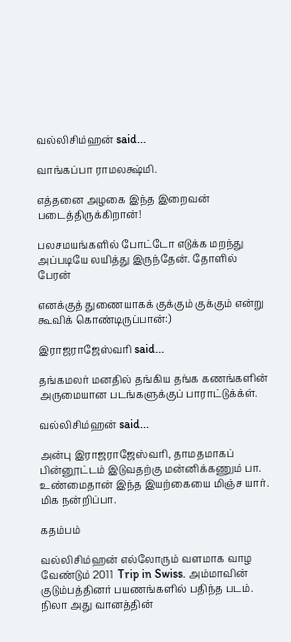வல்லிசிம்ஹன் said...

வாங்கப்பா ராமலக்ஷ்மி.

எத்தனை அழகை இந்த இறைவன் படைத்திருக்கிறான்!

பலசமயங்களில் போட்டோ எடுக்க மறந்து அப்படியே லயித்து இருந்தேன். தோளில் பேரன்

எனக்குத் துணையாகக் குக்கும் குக்கும் என்று கூவிக் கொண்டிருப்பான்:)

இராஜராஜேஸ்வரி said...

தங்கமலர் மனதில் தங்கிய தங்க கணங்களின் அருமையான படங்களுக்குப் பாராட்டுக்க்ள்.

வல்லிசிம்ஹன் said...

அன்பு இராஜராஜேஸ்வரி, தாமதமாகப் பின்னூட்டம் இடுவதற்கு மன்னிக்கணும் பா.
உண்மைதான் இந்த இயற்கையை மிஞ்ச யார். மிக நன்றிப்பா.

கதம்பம்

வல்லிசிம்ஹன் எல்லோரும் வளமாக வாழ வேண்டும் 2011  Trip in Swiss. அம்மாவின் குடும்பத்தினர் பயணங்களில் பதிந்த படம். நிலா அது வானத்தின்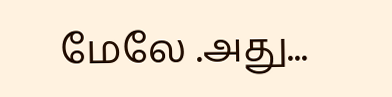மேலே .அது...